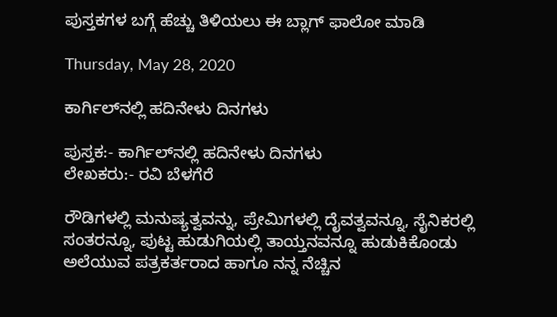ಪುಸ್ತಕಗಳ ಬಗ್ಗೆ ಹೆಚ್ಚು ತಿಳಿಯಲು ಈ ಬ್ಲಾಗ್ ಫಾಲೋ ಮಾಡಿ

Thursday, May 28, 2020

ಕಾರ್ಗಿಲ್‌ನಲ್ಲಿ ಹದಿನೇಳು ದಿನಗಳು

ಪುಸ್ತಕ:- ಕಾರ್ಗಿಲ್‌ನಲ್ಲಿ ಹದಿನೇಳು ದಿನಗಳು
ಲೇಖಕರು:- ರವಿ ಬೆಳಗೆರೆ

ರೌಡಿಗಳಲ್ಲಿ ಮನುಷ್ಯತ್ವವನ್ನು, ಪ್ರೇಮಿಗಳಲ್ಲಿ ದೈವತ್ವವನ್ನೂ, ಸೈನಿಕರಲ್ಲಿ ಸಂತರನ್ನೂ, ಪುಟ್ಟ ಹುಡುಗಿಯಲ್ಲಿ ತಾಯ್ತನವನ್ನೂ ಹುಡುಕಿಕೊಂಡು ಅಲೆಯುವ ಪತ್ರಕರ್ತರಾದ ಹಾಗೂ ನನ್ನ ನೆಚ್ಚಿನ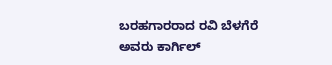ಬರಹಗಾರರಾದ ರವಿ ಬೆಳಗೆರೆ ಅವರು ಕಾರ್ಗಿಲ್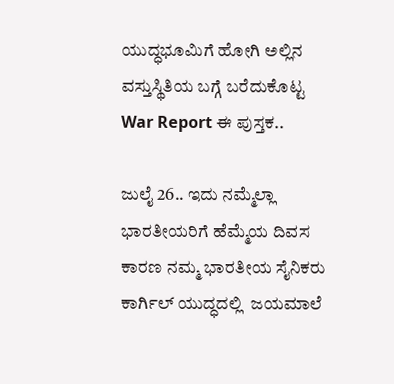ಯುದ್ಧಭೂಮಿಗೆ ಹೋಗಿ ಅಲ್ಲಿನ ವಸ್ತುಸ್ಥಿತಿಯ ಬಗ್ಗೆ ಬರೆದುಕೊಟ್ಟ War Report ಈ ಪುಸ್ತಕ..

ಜುಲೈ 26.. ಇದು ನಮ್ಮೆಲ್ಲಾ ಭಾರತೀಯರಿಗೆ ಹೆಮ್ಮೆಯ ದಿವಸ ಕಾರಣ ನಮ್ಮ ಭಾರತೀಯ ಸೈನಿಕರು ಕಾರ್ಗಿಲ್ ಯುದ್ಧದಲ್ಲಿ  ಜಯಮಾಲೆ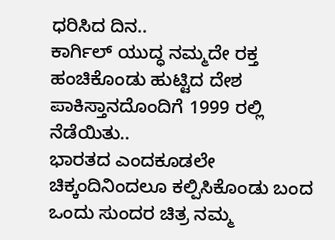ಧರಿಸಿದ ದಿನ..
ಕಾರ್ಗಿಲ್ ಯುದ್ಧ ನಮ್ಮದೇ ರಕ್ತ ಹಂಚಿಕೊಂಡು ಹುಟ್ಟಿದ ದೇಶ ಪಾಕಿಸ್ತಾನದೊಂದಿಗೆ 1999 ರಲ್ಲಿ ನೆಡೆಯಿತು..
ಭಾರತದ ಎಂದಕೂಡಲೇ ಚಿಕ್ಕಂದಿನಿಂದಲೂ ಕಲ್ಪಿಸಿಕೊಂಡು ಬಂದ ಒಂದು ಸುಂದರ ಚಿತ್ರ ನಮ್ಮ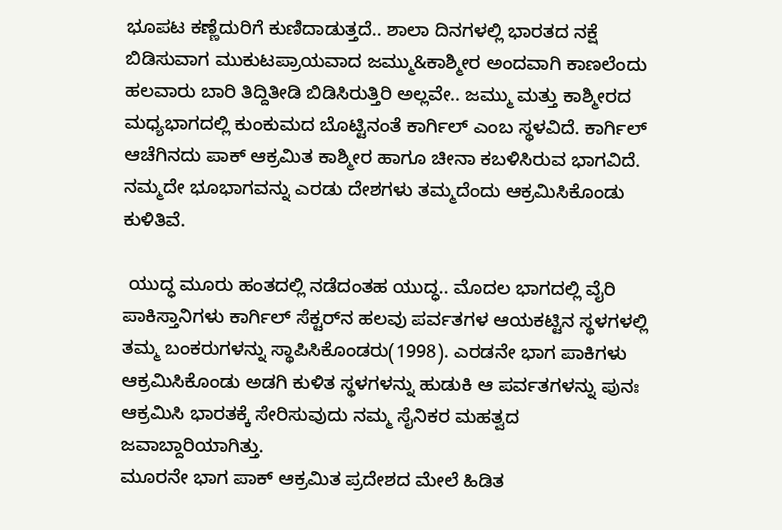ಭೂಪಟ ಕಣ್ಣೆದುರಿಗೆ ಕುಣಿದಾಡುತ್ತದೆ.. ಶಾಲಾ ದಿನಗಳಲ್ಲಿ ಭಾರತದ ನಕ್ಷೆ ಬಿಡಿಸುವಾಗ ಮುಕುಟಪ್ರಾಯವಾದ ಜಮ್ಮು&ಕಾಶ್ಮೀರ ಅಂದವಾಗಿ ಕಾಣಲೆಂದು ಹಲವಾರು ಬಾರಿ ತಿದ್ದಿತೀಡಿ ಬಿಡಿಸಿರುತ್ತಿರಿ ಅಲ್ಲವೇ.. ಜಮ್ಮು ಮತ್ತು ಕಾಶ್ಮೀರದ ಮಧ್ಯಭಾಗದಲ್ಲಿ ಕುಂಕುಮದ ಬೊಟ್ಟಿನಂತೆ ಕಾರ್ಗಿಲ್ ಎಂಬ ಸ್ಥಳವಿದೆ. ಕಾರ್ಗಿಲ್ ಆಚೆಗಿನದು ಪಾಕ್ ಆಕ್ರಮಿತ ಕಾಶ್ಮೀರ ಹಾಗೂ ಚೀನಾ ಕಬಳಿಸಿರುವ ಭಾಗವಿದೆ. ನಮ್ಮದೇ ಭೂಭಾಗವನ್ನು ಎರಡು ದೇಶಗಳು ತಮ್ಮದೆಂದು ಆಕ್ರಮಿಸಿಕೊಂಡು ಕುಳಿತಿವೆ.

 ಯುದ್ಧ ಮೂರು ಹಂತದಲ್ಲಿ ನಡೆದಂತಹ ಯುದ್ಧ.. ಮೊದಲ ಭಾಗದಲ್ಲಿ ವೈರಿ ಪಾಕಿಸ್ತಾನಿಗಳು ಕಾರ್ಗಿಲ್ ಸೆಕ್ಟರ್‌ನ ಹಲವು ಪರ್ವತಗಳ ಆಯಕಟ್ಟಿನ ಸ್ಥಳಗಳಲ್ಲಿ ತಮ್ಮ ಬಂಕರುಗಳನ್ನು ಸ್ಥಾಪಿಸಿಕೊಂಡರು(1998). ಎರಡನೇ ಭಾಗ ಪಾಕಿಗಳು ಆಕ್ರಮಿಸಿಕೊಂಡು ಅಡಗಿ ಕುಳಿತ ಸ್ಥಳಗಳನ್ನು ಹುಡುಕಿ ಆ ಪರ್ವತಗಳನ್ನು ಪುನಃ ಆಕ್ರಮಿಸಿ ಭಾರತಕ್ಕೆ ಸೇರಿಸುವುದು ನಮ್ಮ ಸೈನಿಕರ ಮಹತ್ವದ ಜವಾಬ್ದಾರಿಯಾಗಿತ್ತು.
ಮೂರನೇ ಭಾಗ ಪಾಕ್ ಆಕ್ರಮಿತ ಪ್ರದೇಶದ ಮೇಲೆ ಹಿಡಿತ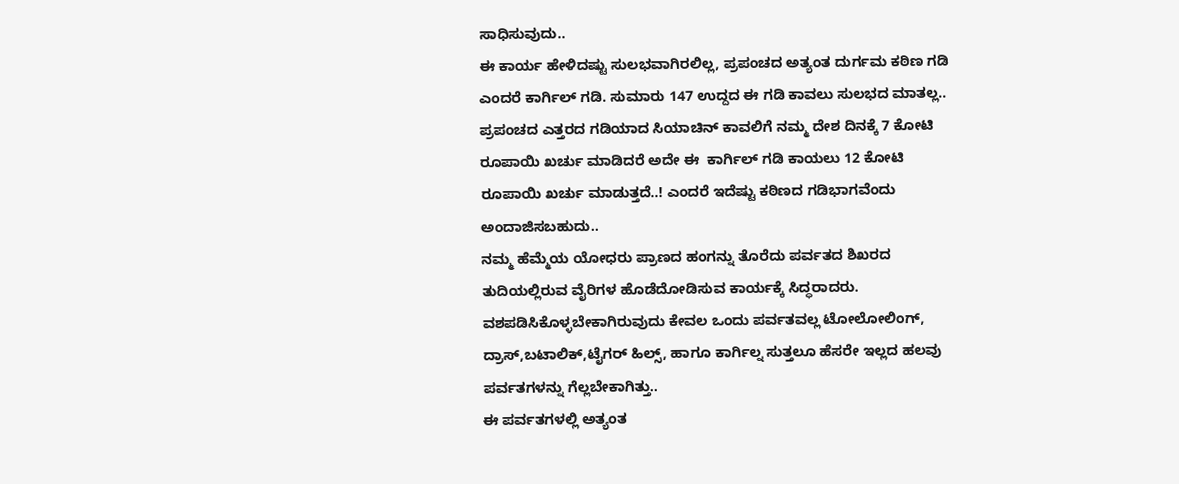ಸಾಧಿಸುವುದು..
ಈ ಕಾರ್ಯ ಹೇಳಿದಷ್ಟು ಸುಲಭವಾಗಿರಲಿಲ್ಲ, ಪ್ರಪಂಚದ ಅತ್ಯಂತ ದುರ್ಗಮ ಕಠಿಣ ಗಡಿ ಎಂದರೆ ಕಾರ್ಗಿಲ್ ಗಡಿ. ಸುಮಾರು 147 ಉದ್ದದ ಈ ಗಡಿ ಕಾವಲು ಸುಲಭದ ಮಾತಲ್ಲ..
ಪ್ರಪಂಚದ ಎತ್ತರದ ಗಡಿಯಾದ ಸಿಯಾಚಿನ್ ಕಾವಲಿಗೆ ನಮ್ಮ ದೇಶ ದಿನಕ್ಕೆ 7 ಕೋಟಿ ರೂಪಾಯಿ ಖರ್ಚು ಮಾಡಿದರೆ ಅದೇ ಈ  ಕಾರ್ಗಿಲ್ ಗಡಿ ಕಾಯಲು 12 ಕೋಟಿ ರೂಪಾಯಿ ಖರ್ಚು ಮಾಡುತ್ತದೆ..! ಎಂದರೆ ಇದೆಷ್ಟು ಕಠಿಣದ ಗಡಿಭಾಗವೆಂದು ಅಂದಾಜಿಸಬಹುದು..
ನಮ್ಮ ಹೆಮ್ಮೆಯ ಯೋಧರು ಪ್ರಾಣದ ಹಂಗನ್ನು ತೊರೆದು ಪರ್ವತದ ಶಿಖರದ ತುದಿಯಲ್ಲಿರುವ ವೈರಿಗಳ ಹೊಡೆದೋಡಿಸುವ ಕಾರ್ಯಕ್ಕೆ ಸಿದ್ಧರಾದರು. ವಶಪಡಿಸಿಕೊಳ್ಳಬೇಕಾಗಿರುವುದು ಕೇವಲ ಒಂದು ಪರ್ವತವಲ್ಲ ಟೋಲೋಲಿಂಗ್, ದ್ರಾಸ್,ಬಟಾಲಿಕ್,ಟೈಗರ್ ಹಿಲ್ಸ್, ಹಾಗೂ ಕಾರ್ಗಿಲ್ನ ಸುತ್ತಲೂ ಹೆಸರೇ ಇಲ್ಲದ ಹಲವು ಪರ್ವತಗಳನ್ನು ಗೆಲ್ಲಬೇಕಾಗಿತ್ತು..
ಈ ಪರ್ವತಗಳಲ್ಲಿ ಅತ್ಯಂತ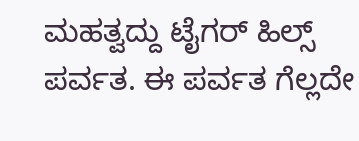ಮಹತ್ವದ್ದು ಟೈಗರ್ ಹಿಲ್ಸ್ ಪರ್ವತ. ಈ ಪರ್ವತ ಗೆಲ್ಲದೇ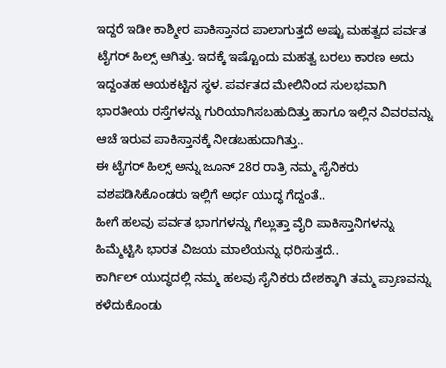ಇದ್ದರೆ ಇಡೀ ಕಾಶ್ಮೀರ ಪಾಕಿಸ್ತಾನದ ಪಾಲಾಗುತ್ತದೆ ಅಷ್ಟು ಮಹತ್ವದ ಪರ್ವತ ಟೈಗರ್ ಹಿಲ್ಸ್ ಆಗಿತ್ತು. ಇದಕ್ಕೆ ಇಷ್ಟೊಂದು ಮಹತ್ವ ಬರಲು ಕಾರಣ ಅದು ಇದ್ದಂತಹ ಆಯಕಟ್ಟಿನ ಸ್ಥಳ. ಪರ್ವತದ ಮೇಲಿನಿಂದ ಸುಲಭವಾಗಿ ಭಾರತೀಯ ರಸ್ತೆಗಳನ್ನು ಗುರಿಯಾಗಿಸಬಹುದಿತ್ತು ಹಾಗೂ ಇಲ್ಲಿನ ವಿವರವನ್ನು ಆಚೆ ಇರುವ ಪಾಕಿಸ್ತಾನಕ್ಕೆ ನೀಡಬಹುದಾಗಿತ್ತು..
ಈ ಟೈಗರ್ ಹಿಲ್ಸ್ ಅನ್ನು ಜೂನ್ 28ರ ರಾತ್ರಿ ನಮ್ಮ ಸೈನಿಕರು ವಶಪಡಿಸಿಕೊಂಡರು ಇಲ್ಲಿಗೆ ಅರ್ಧ ಯುದ್ಧ ಗೆದ್ದಂತೆ..
ಹೀಗೆ ಹಲವು ಪರ್ವತ ಭಾಗಗಳನ್ನು ಗೆಲ್ಲುತ್ತಾ ವೈರಿ ಪಾಕಿಸ್ತಾನಿಗಳನ್ನು ಹಿಮ್ಮೆಟ್ಟಿಸಿ ಭಾರತ ವಿಜಯ ಮಾಲೆಯನ್ನು ಧರಿಸುತ್ತದೆ..
ಕಾರ್ಗಿಲ್ ಯುದ್ಧದಲ್ಲಿ ನಮ್ಮ ಹಲವು ಸೈನಿಕರು ದೇಶಕ್ಕಾಗಿ ತಮ್ಮ ಪ್ರಾಣವನ್ನು ಕಳೆದುಕೊಂಡು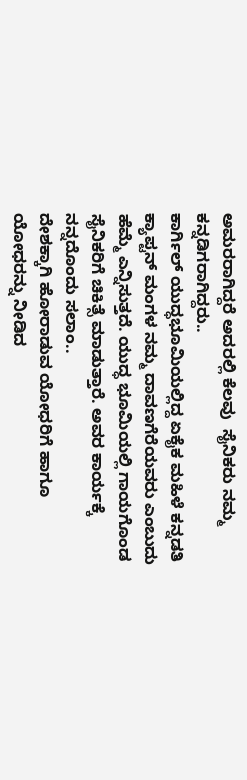ಅಮರರಾಗಿದ್ದರೆ ಅದರಲ್ಲಿ ಕೆಲವು  ಸೈನಿಕರು ನಮ್ಮ ಕನ್ನಡಿಗರಾಗಿದ್ದರು..
ಕಾರ್ಗಿಲ್ ಯುದ್ಧಭೂಮಿಯಲ್ಲಿದ್ದ ಏಕೈಕ ಮಹಿಳೆ ಕನ್ನಡತಿ ಕ್ಯಾಪ್ಟನ್ ಮಂಗಳ ನಮ್ಮ ದಾವಣಗೆರೆಯವರು ಎಂಬುದು ಹೆಮ್ಮೆ ಎನ್ನಿಸುತ್ತದೆ. ಯುದ್ಧ ಭೂಮಿಯಲ್ಲಿ ಗಾಯಗೊಂಡ ಸೈನಿಕರಿಗೆ ಚಿಕಿತ್ಸೆ ಮಾಡುತ್ತಾರೆ. ಅವರ ಕಾರ್ಯಕ್ಕೆ ನನ್ನದೊಂದು ಸಲಾಂ..
ದೇಶಕ್ಕಾಗಿ ಹೋರಾಡುವ ಯೋಧರಿಗೆ ಹಾಗೂ ಯೋಧರನ್ನು ನೀಡಿದ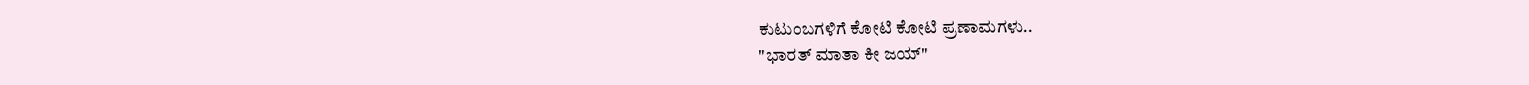ಕುಟುಂಬಗಳಿಗೆ ಕೋಟಿ ಕೋಟಿ ಪ್ರಣಾಮಗಳು..
"ಭಾರತ್ ಮಾತಾ ಕೀ ಜಯ್"